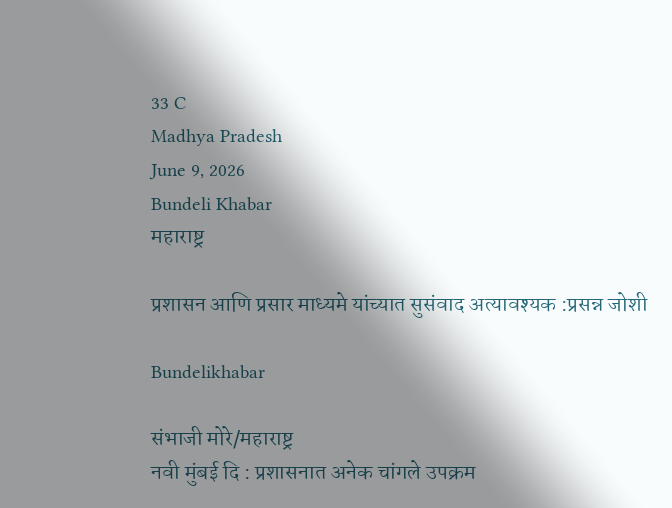33 C
Madhya Pradesh
June 9, 2026
Bundeli Khabar
महाराष्ट्र

प्रशासन आणि प्रसार माध्यमे यांच्यात सुसंवाद अत्यावश्यक :प्रसन्न जोशी

Bundelikhabar

संभाजी मोरे/महाराष्ट्र
नवी मुंबई दि : प्रशासनात अनेक चांगले उपक्रम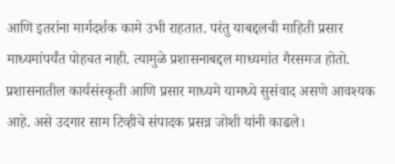आणि इतरांना मार्गदर्शक कामे उभी राहतात. परंतु याबद्दलची माहिती प्रसार माध्यमांपर्यंत पोहचत नाही. त्यामुळे प्रशासनाबद्दल माध्यमांत गैरसमज होतो. प्रशासनातील कार्यसंस्कृती आणि प्रसार माध्यमे यामध्ये सुसंवाद असणे आवश्यक आहे. असे उदगार साम टिव्हीचे संपादक प्रसन्न जोशी यांनी काढले।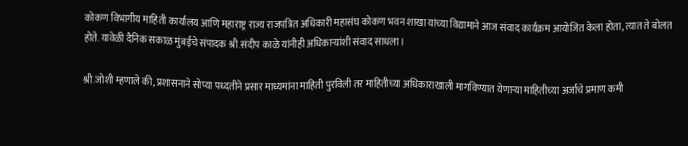कोकण विभागीय माहिती कार्यालय आणि महाराष्ट्र राज्य राजपत्रित अधिकारी महासंघ कोकण भवन शाखा यांच्या विद्यामाने आज संवाद कार्यक्रम आयोजित केला होता, त्यात ते बोलत होते. यावेळी दैनिक सकाळ मुंबईचे संपादक श्री.संदीप काळे यांनीही अधिकाऱ्यांशी संवाद साधला।

श्री.जोशी म्हणाले की, प्रशासनाने सोप्या पध्दतीने प्रसार माध्यमांना माहिती पुरविली तर माहितीच्या अधिकाराखाली मागविण्यात येणाऱ्या माहितीच्या अर्जांचे प्रमाण कमी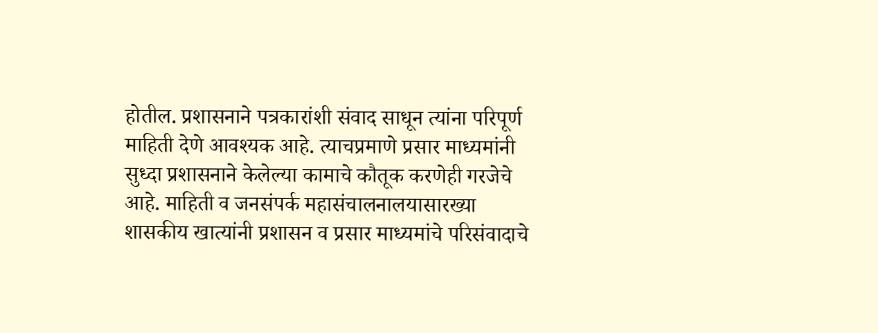होतील. प्रशासनाने पत्रकारांशी संवाद साधून त्यांना परिपूर्ण माहिती देणे आवश्यक आहे. त्याचप्रमाणे प्रसार माध्यमांनी सुध्दा प्रशासनाने केलेल्या कामाचे कौतूक करणेही गरजेचे आहे. माहिती व जनसंपर्क महासंचालनालयासारख्या शासकीय खात्यांनी प्रशासन व प्रसार माध्यमांचे परिसंवादाचे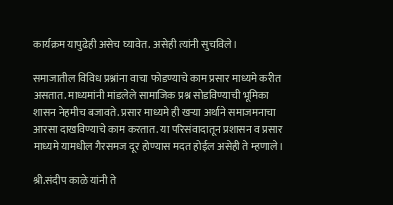कार्यक्रम यापुढेही असेच घ्यावेत. असेही त्यांनी सुचविले।

समाजातील विविध प्रश्नांना वाचा फोडण्याचे काम प्रसार माध्यमे करीत असतात. माध्यमांनी मांडलेले सामाजिक प्रश्न सोडविण्याची भूमिका शासन नेहमीच बजावते. प्रसार माध्यमे ही खऱ्या अर्थाने समाजमनाचा आरसा दाखविण्याचे काम करतात. या परिसंवादातून प्रशासन व प्रसार माध्यमे यामधील गैरसमज दूर होण्यास मदत होईल असेही ते म्हणाले।

श्री.संदीप काळे यांनी ते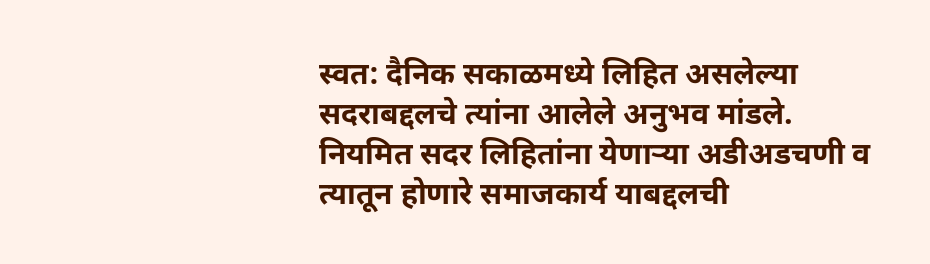स्वत: दैनिक सकाळमध्ये लिहित असलेल्या सदराबद्दलचे त्यांना आलेले अनुभव मांडले. नियमित सदर लिहितांना येणाऱ्या अडीअडचणी व त्यातून होणारे समाजकार्य याबद्दलची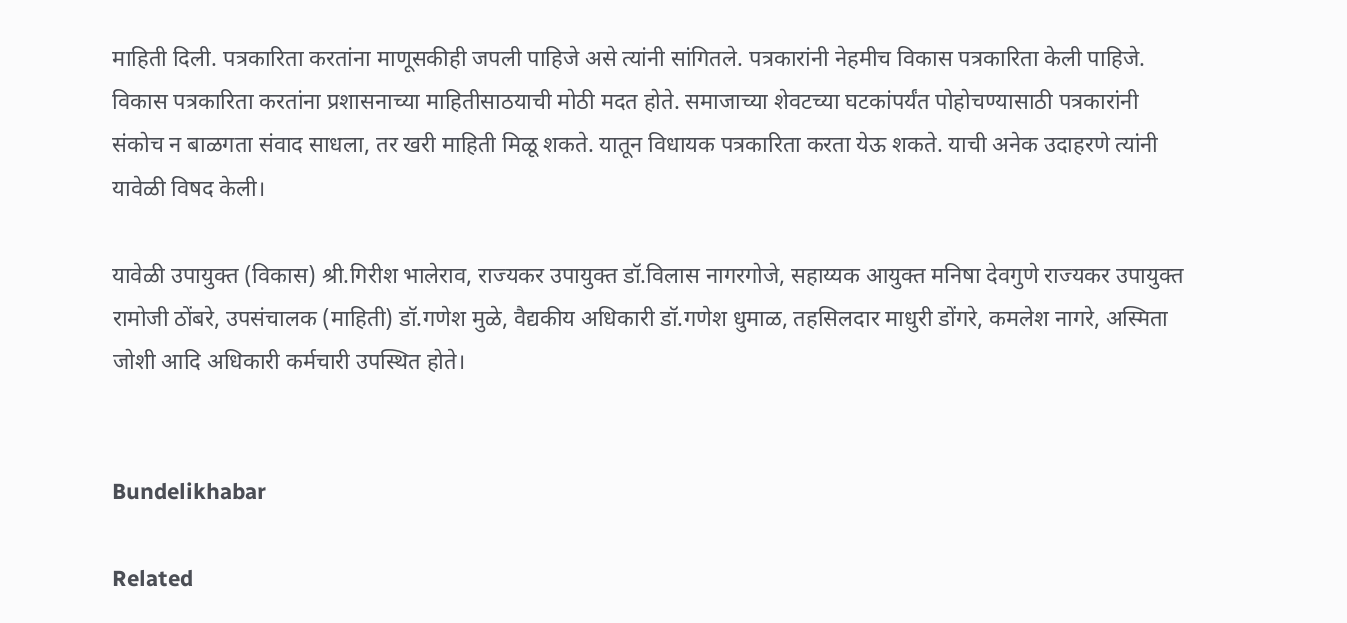माहिती दिली. पत्रकारिता करतांना माणूसकीही जपली पाहिजे असे त्यांनी सांगितले. पत्रकारांनी नेहमीच विकास पत्रकारिता केली पाहिजे. विकास पत्रकारिता करतांना प्रशासनाच्या माहितीसाठयाची मोठी मदत होते. समाजाच्या शेवटच्या घटकांपर्यंत पोहोचण्यासाठी पत्रकारांनी संकोच न बाळगता संवाद साधला, तर खरी माहिती मिळू शकते. यातून विधायक पत्रकारिता करता येऊ शकते. याची अनेक उदाहरणे त्यांनी यावेळी विषद केली।

यावेळी उपायुक्त (विकास) श्री.गिरीश भालेराव, राज्यकर उपायुक्त डॉ.विलास नागरगोजे, सहाय्यक आयुक्त मनिषा देवगुणे राज्यकर उपायुक्त रामोजी ठोंबरे, उपसंचालक (माहिती) डॉ.गणेश मुळे, वैद्यकीय अधिकारी डॉ.गणेश धुमाळ, तहसिलदार माधुरी डोंगरे, कमलेश नागरे, अस्मिता जोशी आदि अधिकारी कर्मचारी उपस्थित होते।


Bundelikhabar

Related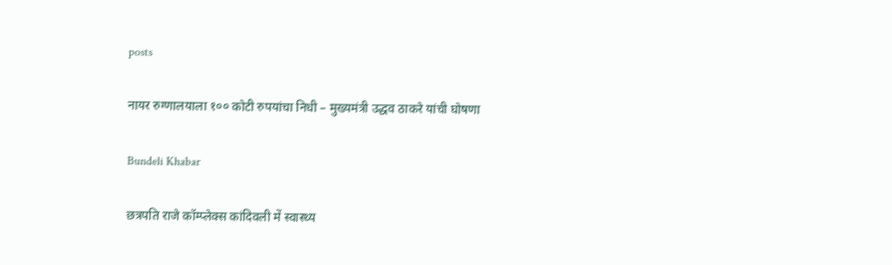posts

नायर रुग्णालयाला १०० कोटी रुपयांचा निधी – मुख्यमंत्री उद्धव ठाकरे यांची घोषणा

Bundeli Khabar

छत्रपति राजे कॉम्प्लेक्स कांदिवली में स्वास्थ्य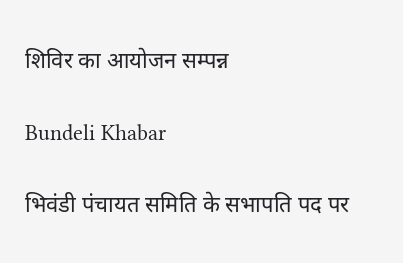शिविर का आयोजन सम्पन्न

Bundeli Khabar

भिवंडी पंचायत समिति के सभापति पद पर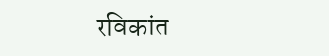रविकांत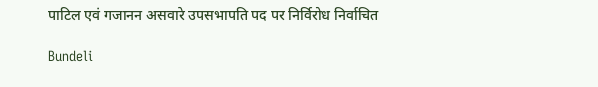पाटिल एवं गजानन असवारे उपसभापति पद पर निर्विरोध निर्वाचित

Bundeli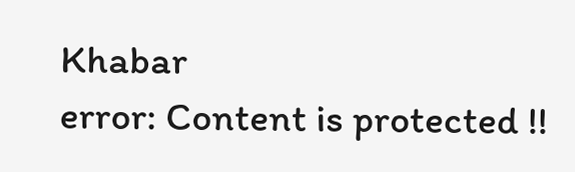Khabar
error: Content is protected !!